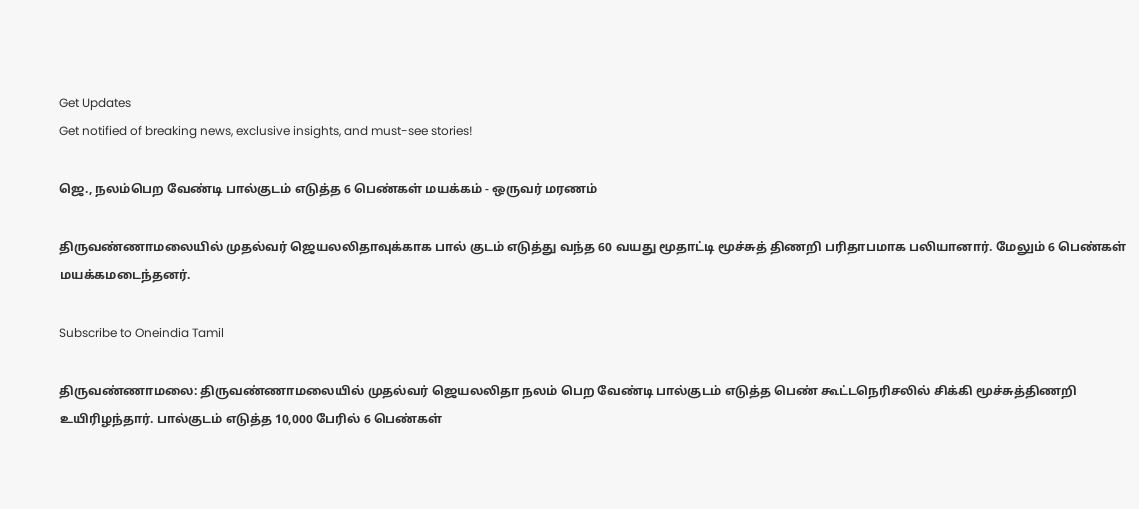Get Updates
Get notified of breaking news, exclusive insights, and must-see stories!

ஜெ., நலம்பெற வேண்டி பால்குடம் எடுத்த 6 பெண்கள் மயக்கம் - ஒருவர் மரணம்

திருவண்ணாமலையில் முதல்வர் ஜெயலலிதாவுக்காக பால் குடம் எடுத்து வந்த 60 வயது மூதாட்டி மூச்சுத் திணறி பரிதாபமாக பலியானார். மேலும் 6 பெண்கள் மயக்கமடைந்தனர்.

Subscribe to Oneindia Tamil

திருவண்ணாமலை: திருவண்ணாமலையில் முதல்வர் ஜெயலலிதா நலம் பெற வேண்டி பால்குடம் எடுத்த பெண் கூட்டநெரிசலில் சிக்கி மூச்சுத்திணறி உயிரிழந்தார். பால்குடம் எடுத்த 10,000 பேரில் 6 பெண்கள்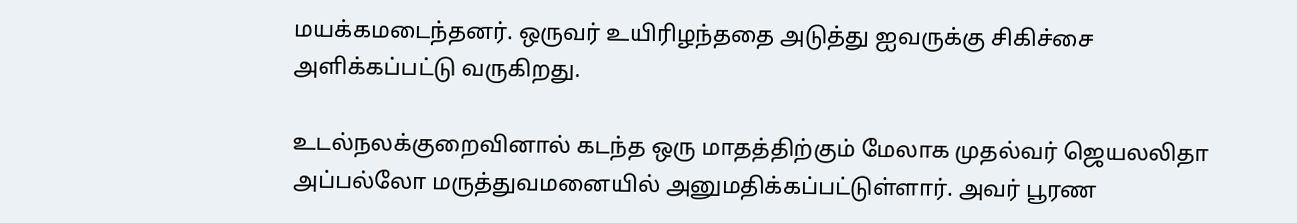மயக்கமடைந்தனர். ஒருவர் உயிரிழந்ததை அடுத்து ஐவருக்கு சிகிச்சை அளிக்கப்பட்டு வருகிறது.

உடல்நலக்குறைவினால் கடந்த ஒரு மாதத்திற்கும் மேலாக முதல்வர் ஜெயலலிதா அப்பல்லோ மருத்துவமனையில் அனுமதிக்கப்பட்டுள்ளார். அவர் பூரண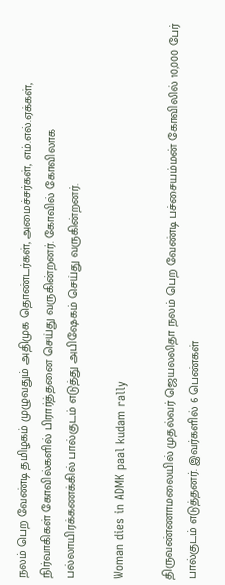நலம் பெற வேண்டி தமிழகம் முழுவதும் அதிமுக தொண்டர்கள், அமைச்சர்கள், எம்.எல்.ஏக்கள், நிர்வாகிகள் கோவில்களில் பிரார்த்தனை செய்து வருகின்றனர். கோவில் கோவிலாக பல்லாயிரக்கணக்கில் பால்குடம் எடுத்து அபிஷேகம் செய்து வருகின்றனர்.

Woman dies in ADMK paal kudam rally

திருவண்ணாமலையில் முதல்வர் ஜெயலலிதா நலம் பெற வேண்டி பச்சையம்மன் கோவிலில் 10,000 பேர் பால்குடம் எடுத்தனர். இவர்களில் 6 பெண்கள்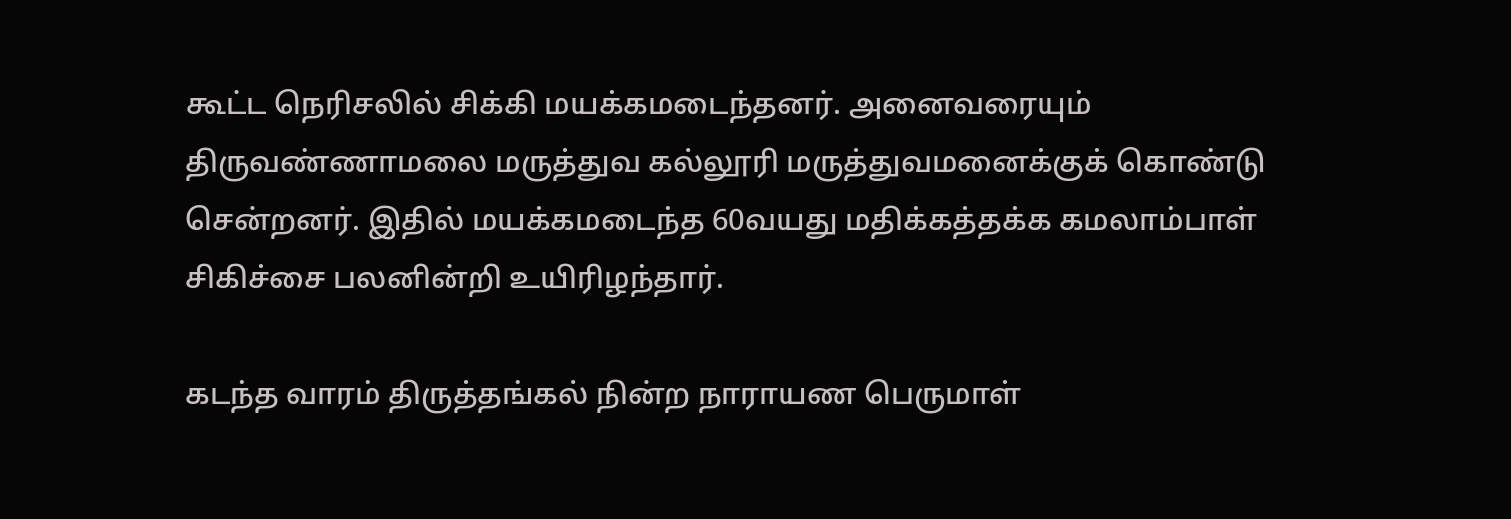கூட்ட நெரிசலில் சிக்கி மயக்கமடைந்தனர். அனைவரையும் திருவண்ணாமலை மருத்துவ கல்லூரி மருத்துவமனைக்குக் கொண்டு சென்றனர். இதில் மயக்கமடைந்த 60வயது மதிக்கத்தக்க கமலாம்பாள் சிகிச்சை பலனின்றி உயிரிழந்தார்.

கடந்த வாரம் திருத்தங்கல் நின்ற நாராயண பெருமாள்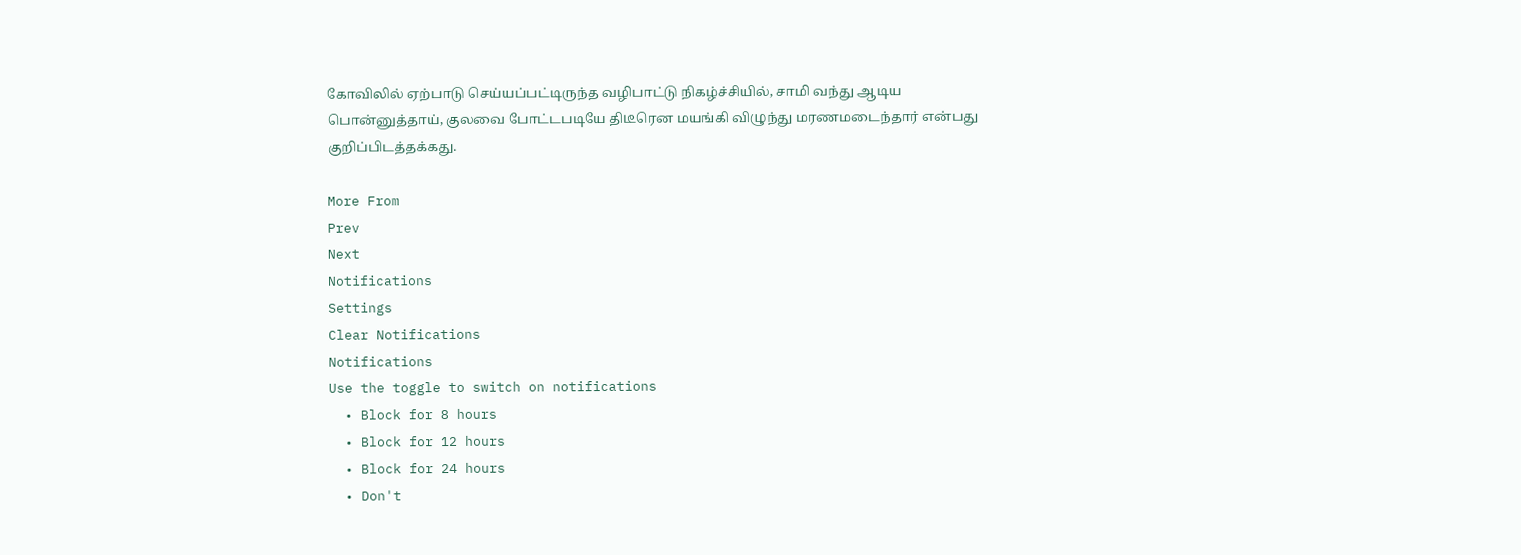கோவிலில் ஏற்பாடு செய்யப்பட்டிருந்த வழிபாட்டு நிகழ்ச்சியில், சாமி வந்து ஆடிய பொன்னுத்தாய், குலவை போட்டபடியே திடீரென மயங்கி விழுந்து மரணமடைந்தார் என்பது குறிப்பிடத்தக்கது.

More From
Prev
Next
Notifications
Settings
Clear Notifications
Notifications
Use the toggle to switch on notifications
  • Block for 8 hours
  • Block for 12 hours
  • Block for 24 hours
  • Don't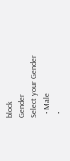block
Gender
Select your Gender
  • Male
  •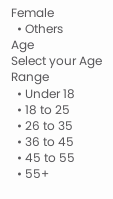Female
  • Others
Age
Select your Age Range
  • Under 18
  • 18 to 25
  • 26 to 35
  • 36 to 45
  • 45 to 55
  • 55+